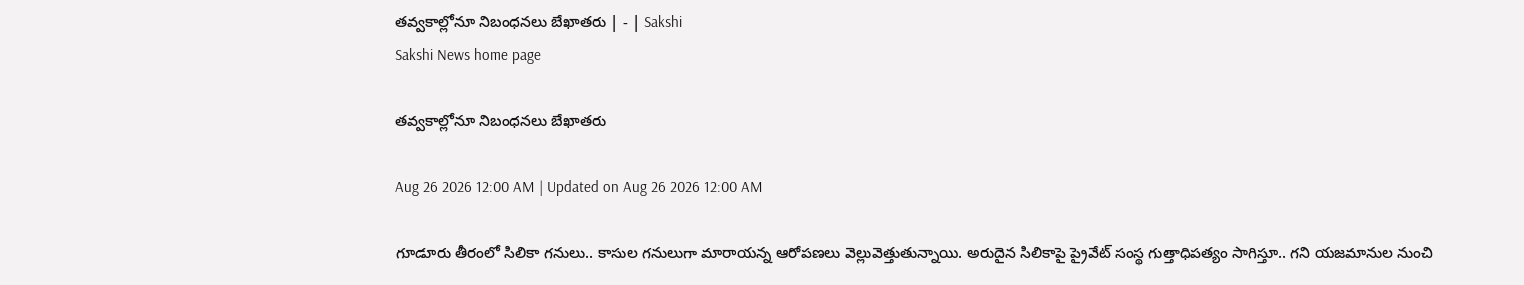తవ్వకాల్లోనూ నిబంధనలు బేఖాతరు | - | Sakshi
Sakshi News home page

తవ్వకాల్లోనూ నిబంధనలు బేఖాతరు

Aug 26 2026 12:00 AM | Updated on Aug 26 2026 12:00 AM

గూడూరు తీరంలో సిలికా గనులు.. కాసుల గనులుగా మారాయన్న ఆరోపణలు వెల్లువెత్తుతున్నాయి. అరుదైన సిలికాపై ప్రైవేట్‌ సంస్థ గుత్తాధిపత్యం సాగిస్తూ.. గని యజమానుల నుంచి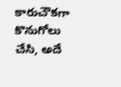కారుచౌకగా కొనుగోలు చేసి, అదే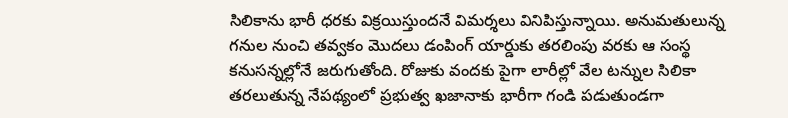సిలికాను భారీ ధరకు విక్రయిస్తుందనే విమర్శలు వినిపిస్తున్నాయి. అనుమతులున్న గనుల నుంచి తవ్వకం మొదలు డంపింగ్‌ యార్డుకు తరలింపు వరకు ఆ సంస్థ కనుసన్నల్లోనే జరుగుతోంది. రోజుకు వందకు పైగా లారీల్లో వేల టన్నుల సిలికా తరలుతున్న నేపథ్యంలో ప్రభుత్వ ఖజానాకు భారీగా గండి పడుతుండగా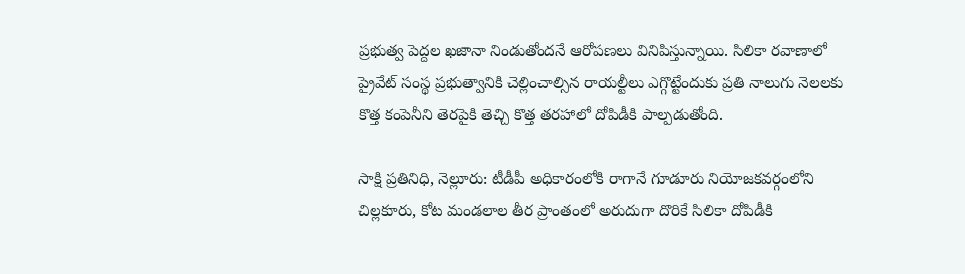ప్రభుత్వ పెద్దల ఖజానా నిండుతోందనే ఆరోపణలు వినిపిస్తున్నాయి. సిలికా రవాణాలో ప్రైవేట్‌ సంస్థ ప్రభుత్వానికి చెల్లించాల్సిన రాయల్టీలు ఎగ్గొట్టేందుకు ప్రతి నాలుగు నెలలకు కొత్త కంపెనీని తెరపైకి తెచ్చి కొత్త తరహాలో దోపిడీకి పాల్పడుతోంది.

సాక్షి ప్రతినిధి, నెల్లూరు: టీడీపీ అధికారంలోకి రాగానే గూడూరు నియోజకవర్గంలోని చిల్లకూరు, కోట మండలాల తీర ప్రాంతంలో అరుదుగా దొరికే సిలికా దోపిడీకి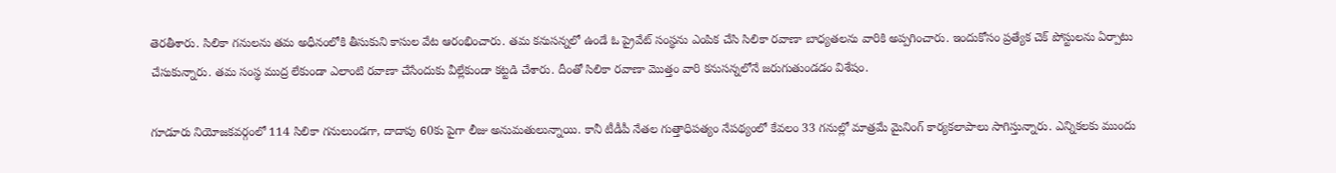తెరతీశారు. సిలికా గనులను తమ అధీనంలోకి తీసుకుని కాసుల వేట ఆరంభించారు. తమ కనుసన్నలో ఉండే ఓ ప్రైవేట్‌ సంస్థను ఎంపిక చేసి సిలికా రవాణా బాధ్యతలను వారికి అప్పగించారు. ఇందుకోసం ప్రత్యేక చెక్‌ పోస్టులను ఏర్పాటు చేసుకున్నారు. తమ సంస్థ ముద్ర లేకుండా ఎలాంటి రవాణా చేసేందుకు వీల్లేకుండా కట్టడి చేశారు. దీంతో సిలికా రవాణా మొత్తం వారి కనుసన్నలోనే జరుగుతుండడం విశేషం.

గూడూరు నియోజకవర్గంలో 114 సిలికా గనులుండగా, దాదాపు 60కు పైగా లీజు అనుమతులున్నాయి. కానీ టీడీపీ నేతల గుత్తాధిపత్యం నేపథ్యంలో కేవలం 33 గనుల్లో మాత్రమే మైనింగ్‌ కార్యకలాపాలు సాగిస్తున్నారు. ఎన్నికలకు ముందు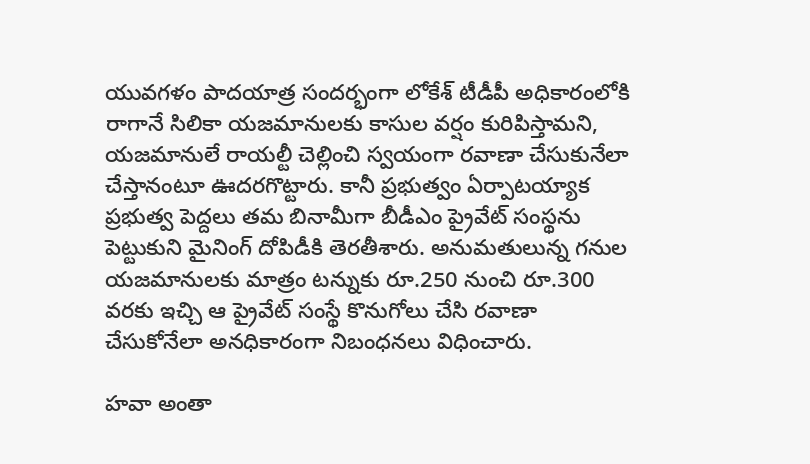యువగళం పాదయాత్ర సందర్భంగా లోకేశ్‌ టీడీపీ అధికారంలోకి రాగానే సిలికా యజమానులకు కాసుల వర్షం కురిపిస్తామని, యజమానులే రాయల్టీ చెల్లించి స్వయంగా రవాణా చేసుకునేలా చేస్తానంటూ ఊదరగొట్టారు. కానీ ప్రభుత్వం ఏర్పాటయ్యాక ప్రభుత్వ పెద్దలు తమ బినామీగా బీడీఎం ప్రైవేట్‌ సంస్థను పెట్టుకుని మైనింగ్‌ దోపిడీకి తెరతీశారు. అనుమతులున్న గనుల యజమానులకు మాత్రం టన్నుకు రూ.250 నుంచి రూ.300 వరకు ఇచ్చి ఆ ప్రైవేట్‌ సంస్థే కొనుగోలు చేసి రవాణా చేసుకోనేలా అనధికారంగా నిబంధనలు విధించారు.

హవా అంతా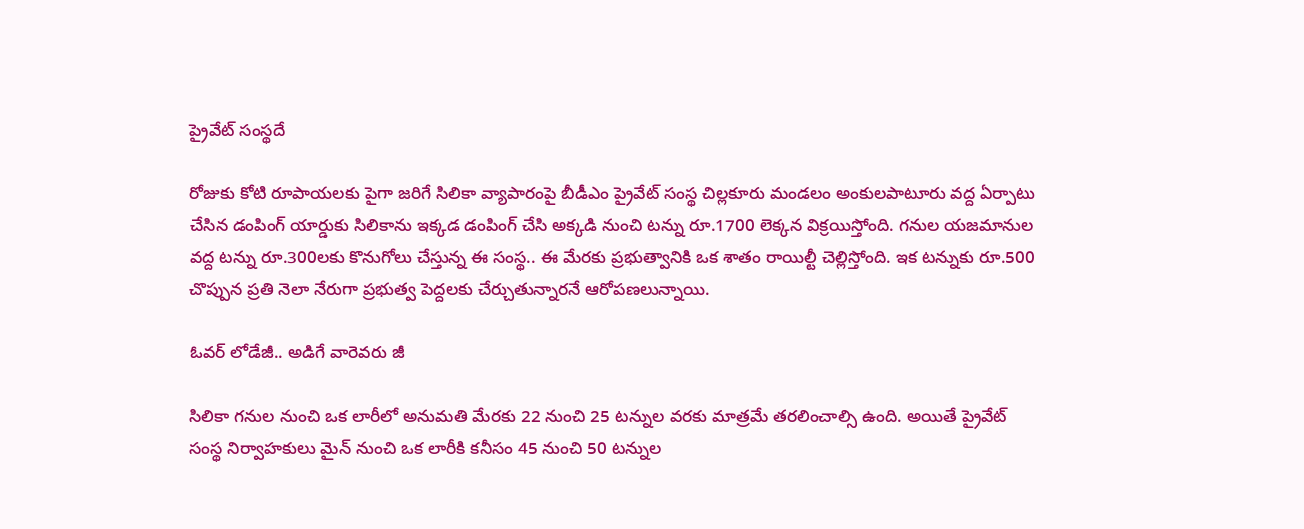ప్రైవేట్‌ సంస్థదే

రోజుకు కోటి రూపాయలకు పైగా జరిగే సిలికా వ్యాపారంపై బీడీఎం ప్రైవేట్‌ సంస్థ చిల్లకూరు మండలం అంకులపాటూరు వద్ద ఏర్పాటు చేసిన డంపింగ్‌ యార్డుకు సిలికాను ఇక్కడ డంపింగ్‌ చేసి అక్కడి నుంచి టన్ను రూ.1700 లెక్కన విక్రయిస్తోంది. గనుల యజమానుల వద్ద టన్ను రూ.300లకు కొనుగోలు చేస్తున్న ఈ సంస్థ.. ఈ మేరకు ప్రభుత్వానికి ఒక శాతం రాయిల్టీ చెల్లిస్తోంది. ఇక టన్నుకు రూ.500 చొప్పున ప్రతి నెలా నేరుగా ప్రభుత్వ పెద్దలకు చేర్చుతున్నారనే ఆరోపణలున్నాయి.

ఓవర్‌ లోడేజీ.. అడిగే వారెవరు జీ

సిలికా గనుల నుంచి ఒక లారీలో అనుమతి మేరకు 22 నుంచి 25 టన్నుల వరకు మాత్రమే తరలించాల్సి ఉంది. అయితే ప్రైవేట్‌ సంస్థ నిర్వాహకులు మైన్‌ నుంచి ఒక లారీకి కనీసం 45 నుంచి 50 టన్నుల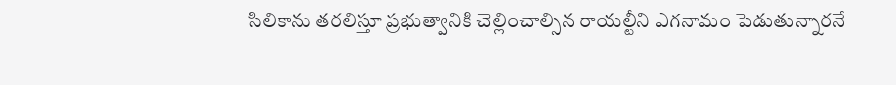సిలికాను తరలిస్తూ ప్రభుత్వానికి చెల్లించాల్సిన రాయల్టీని ఎగనామం పెడుతున్నారనే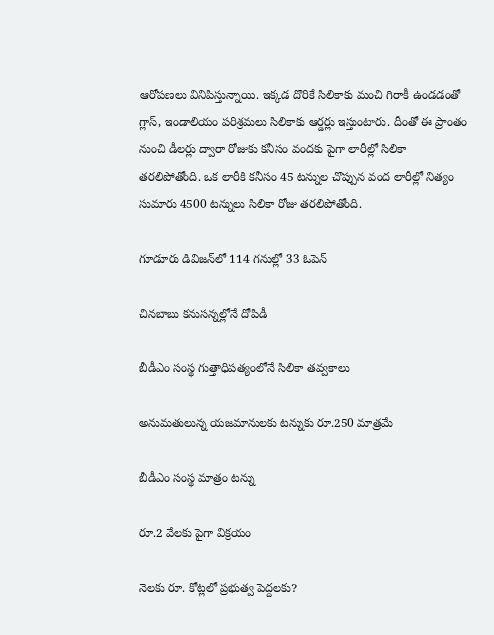ఆరోపణలు వినిపిస్తున్నాయి. ఇక్కడ దొరికే సిలికాకు మంచి గిరాకీ ఉండడంతో గ్లాస్‌, ఇండాలియం పరిశ్రమలు సిలికాకు ఆర్డర్లు ఇస్తుంటారు. దీంతో ఈ ప్రాంతం నుంచి డీలర్లు ద్వారా రోజుకు కనీసం వందకు పైగా లారీల్లో సిలికా తరలిపోతోంది. ఒక లారీకి కనీసం 45 టన్నుల చొప్పున వంద లారీల్లో నిత్యం సుమారు 4500 టన్నులు సిలికా రోజు తరలిపోతోంది.

గూడూరు డివిజన్‌లో 114 గనుల్లో 33 ఓపెన్‌

చినబాబు కనుసన్నల్లోనే దోపిడీ

బీడీఎం సంస్థ గుత్తాధిపత్యంలోనే సిలికా తవ్వకాలు

అనుమతులున్న యజమానులకు టన్నుకు రూ.250 మాత్రమే

బీడీఎం సంస్థ మాత్రం టన్ను

రూ.2 వేలకు పైగా విక్రయం

నెలకు రూ. కోట్లలో ప్రభుత్వ పెద్దలకు?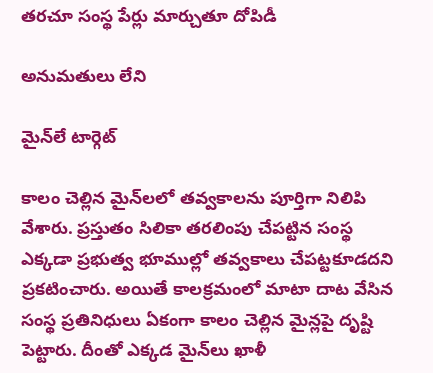తరచూ సంస్థ పేర్లు మార్చుతూ దోపిడీ

అనుమతులు లేని

మైన్‌లే టార్గెట్‌

కాలం చెల్లిన మైన్‌లలో తవ్వకాలను పూర్తిగా నిలిపి వేశారు. ప్రస్తుతం సిలికా తరలింపు చేపట్టిన సంస్థ ఎక్కడా ప్రభుత్వ భూముల్లో తవ్వకాలు చేపట్టకూడదని ప్రకటించారు. అయితే కాలక్రమంలో మాటా దాట వేసిన సంస్థ ప్రతినిధులు ఏకంగా కాలం చెల్లిన మైన్లపై దృష్టి పెట్టారు. దీంతో ఎక్కడ మైన్‌లు ఖాళీ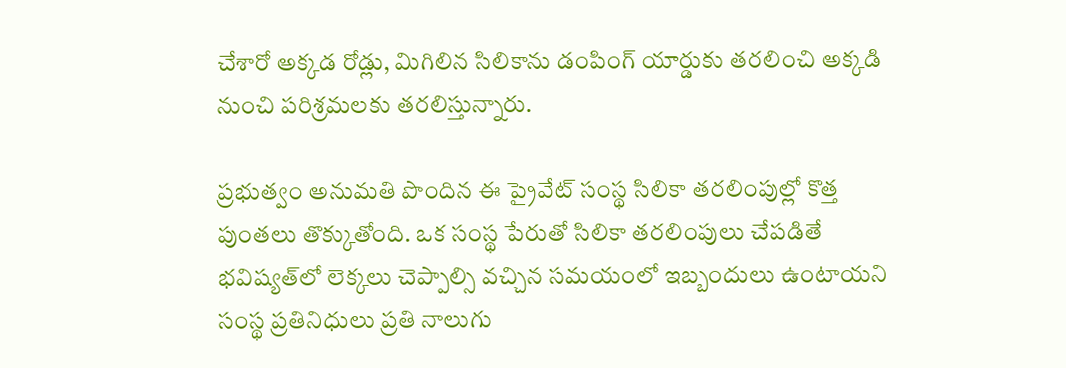చేశారో అక్కడ రోడ్లు, మిగిలిన సిలికాను డంపింగ్‌ యార్డుకు తరలించి అక్కడి నుంచి పరిశ్రమలకు తరలిస్తున్నారు.

ప్రభుత్వం అనుమతి పొందిన ఈ ప్రైవేట్‌ సంస్థ సిలికా తరలింపుల్లో కొత్త పుంతలు తొక్కుతోంది. ఒక సంస్థ పేరుతో సిలికా తరలింపులు చేపడితే భవిష్యత్‌లో లెక్కలు చెప్పాల్సి వచ్చిన సమయంలో ఇబ్బందులు ఉంటాయని సంస్థ ప్రతినిధులు ప్రతి నాలుగు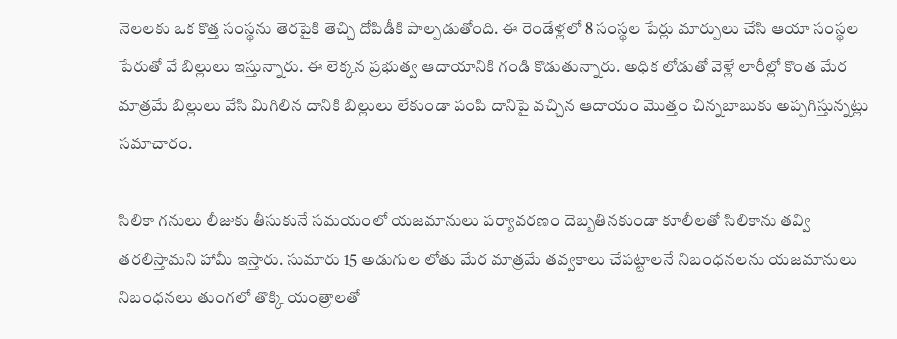నెలలకు ఒక కొత్త సంస్థను తెరపైకి తెచ్చి దోపిడీకి పాల్పడుతోంది. ఈ రెండేళ్లలో 8 సంస్థల పేర్లు మార్పులు చేసి ఆయా సంస్థల పేరుతో వే బిల్లులు ఇస్తున్నారు. ఈ లెక్కన ప్రభుత్వ ఆదాయానికి గండి కొడుతున్నారు. అధిక లోడుతో వెళ్లే లారీల్లో కొంత మేర మాత్రమే బిల్లులు వేసి మిగిలిన దానికి బిల్లులు లేకుండా పంపి దానిపై వచ్చిన ఆదాయం మొత్తం చిన్నబాబుకు అప్పగిస్తున్నట్లు సమాచారం.

సిలికా గనులు లీజుకు తీసుకునే సమయంలో యజమానులు పర్యావరణం దెబ్బతినకుండా కూలీలతో సిలికాను తవ్వి తరలిస్తామని హామీ ఇస్తారు. సుమారు 15 అడుగుల లోతు మేర మాత్రమే తవ్వకాలు చేపట్టాలనే నిబంధనలను యజమానులు నిబంధనలు తుంగలో తొక్కి యంత్రాలతో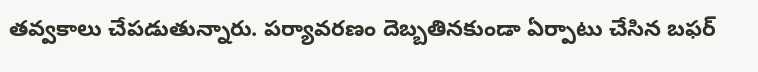తవ్వకాలు చేపడుతున్నారు. పర్యావరణం దెబ్బతినకుండా ఏర్పాటు చేసిన బఫర్‌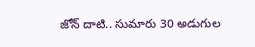జోన్‌ దాటి.. సుమారు 30 అడుగుల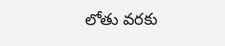లోతు వరకు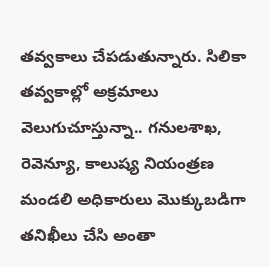తవ్వకాలు చేపడుతున్నారు. సిలికా తవ్వకాల్లో అక్రమాలు వెలుగుచూస్తున్నా.. గనులశాఖ, రెవెన్యూ, కాలుష్య నియంత్రణ మండలి అధికారులు మొక్కుబడిగా తనిఖీలు చేసి అంతా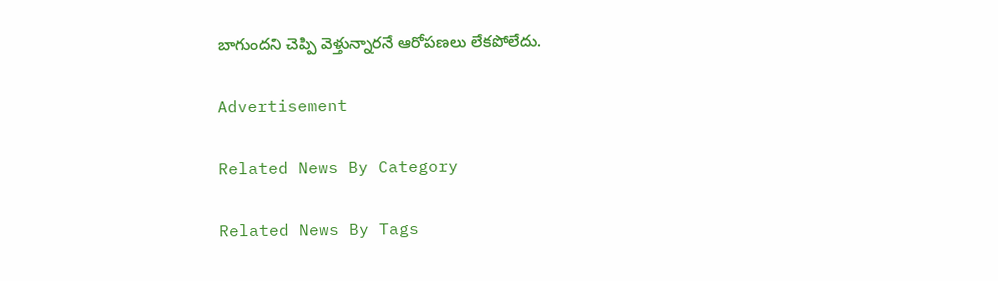బాగుందని చెప్పి వెళ్తున్నారనే ఆరోపణలు లేకపోలేదు.

Advertisement

Related News By Category

Related News By Tags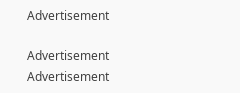Advertisement

Advertisement
Advertisement